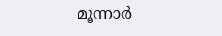മൂന്നാർ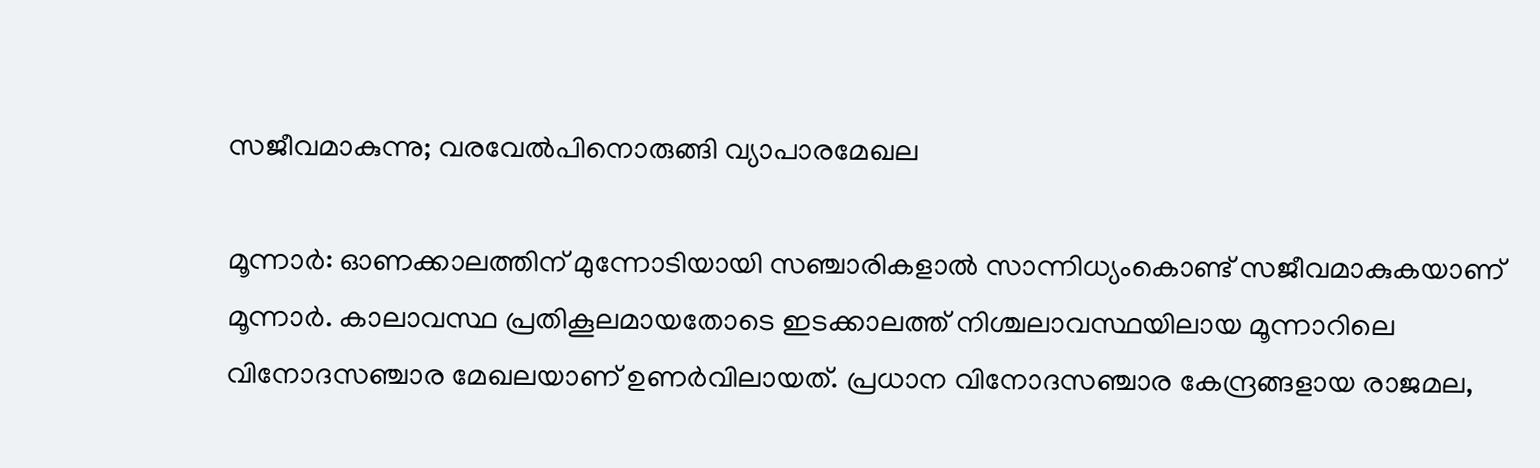സജീവമാകുന്നു; വരവേൽപിനൊരുങ്ങി വ്യാപാരമേഖല

മൂന്നാർ: ഓണക്കാലത്തിന് മുന്നോടിയായി സഞ്ചാരികളാൽ സാന്നിധ്യംകൊണ്ട് സജീവമാകുകയാണ് മൂന്നാർ. കാലാവസ്ഥ പ്രതികൂലമായതോടെ ഇടക്കാലത്ത് നിശ്ചലാവസ്ഥയിലായ മൂന്നാറിലെ വിനോദസഞ്ചാര മേഖലയാണ് ഉണർവിലായത്. പ്രധാന വിനോദസഞ്ചാര കേന്ദ്രങ്ങളായ രാജമല,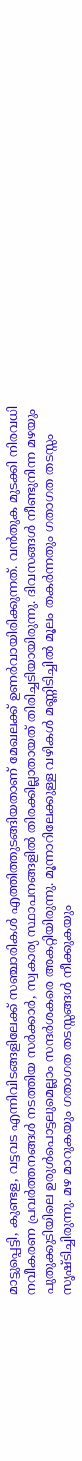മാട്ടുപ്പെട്ടി, കുണ്ടള, വട്ടവട എന്നിവിടങ്ങളിലേക്ക് സഞ്ചാരികൾ എത്തിത്തുടങ്ങിയതാണ് മേഖലക്ക് ഉണർവായിരിക്കുന്നത്. വൻതുക മുടക്കി നിരവധി നവീകരണ പ്രവർത്തനങ്ങൾ നടത്തിയ സർക്കാർ, സ്വകാര്യ സ്ഥാപനങ്ങളിൽ തിരക്കില്ലാതായത് തിരിച്ചടിയായിരുന്നു. ദിവസങ്ങൾ നീണ്ടുനിന്ന മഴയും പുതുക്കുടിയിലെ ഉരുൾപൊട്ടലുമെല്ലാം സന്ദർശകരെ അകറ്റിയിരുന്നു. മൂന്നാറിലേക്കുള്ള വഴികൾ മണ്ണിടിച്ചിൽ മൂലം തകർന്നതും ഗതാഗത തടസ്സം സൃഷ്ടിച്ചിരുന്നു. മഴ മാറുകയും ഗതാഗത തടസ്സങ്ങൾ നീക്കുകയും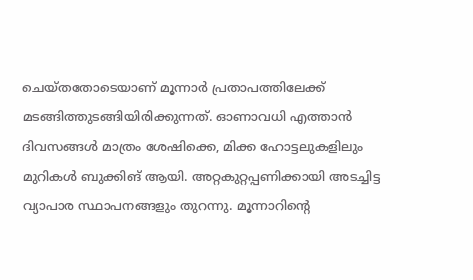ചെയ്തതോടെയാണ് മൂന്നാർ പ്രതാപത്തിലേക്ക് മടങ്ങിത്തുടങ്ങിയിരിക്കുന്നത്. ഓണാവധി എത്താൻ ദിവസങ്ങൾ മാത്രം ശേഷിക്കെ, മിക്ക ഹോട്ടലുകളിലും മുറികൾ ബുക്കിങ് ആയി. അറ്റകുറ്റപ്പണിക്കായി അടച്ചിട്ട വ്യാപാര സ്ഥാപനങ്ങളും തുറന്നു. മൂന്നാറിന്‍റെ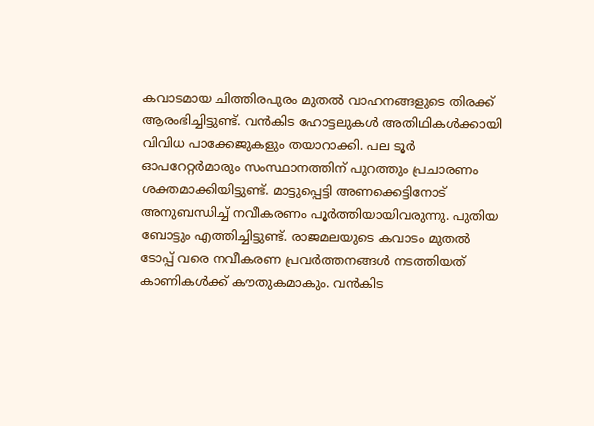കവാടമായ ചിത്തിരപുരം മുതൽ വാഹനങ്ങളുടെ തിരക്ക് ആരംഭിച്ചിട്ടുണ്ട്. വൻകിട ഹോട്ടലുകൾ അതിഥികൾക്കായി വിവിധ പാക്കേജുകളും തയാറാക്കി. പല ടൂർ ഓപറേറ്റർമാരും സംസ്ഥാനത്തിന് പുറത്തും പ്രചാരണം ശക്തമാക്കിയിട്ടുണ്ട്. മാട്ടുപ്പെട്ടി അണക്കെട്ടിനോട് അനുബന്ധിച്ച് നവീകരണം പൂർത്തിയായിവരുന്നു. പുതിയ ബോട്ടും എത്തിച്ചിട്ടുണ്ട്. രാജമലയുടെ കവാടം മുതൽ ടോപ്പ് വരെ നവീകരണ പ്രവർത്തനങ്ങൾ നടത്തിയത് കാണികൾക്ക് കൗതുകമാകും. വൻകിട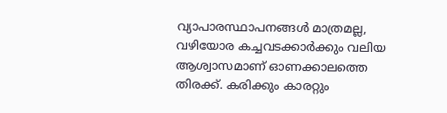വ്യാപാരസ്ഥാപനങ്ങൾ മാത്രമല്ല, വഴിയോര കച്ചവടക്കാർക്കും വലിയ ആശ്വാസമാണ് ഓണക്കാലത്തെ തിരക്ക്. കരിക്കും കാരറ്റും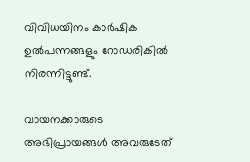വിവിധയിനം കാർഷിക ഉൽപന്നങ്ങളും റോഡരികിൽ നിരന്നിട്ടുണ്ട്.

വായനക്കാരുടെ അഭിപ്രായങ്ങള്‍ അവരുടേത്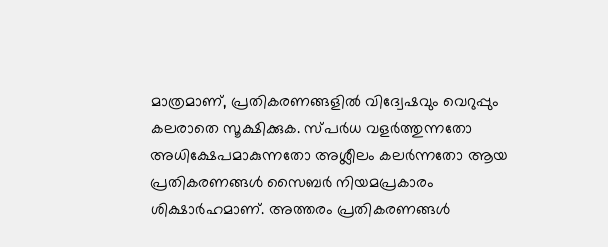മാത്രമാണ്, പ്രതികരണങ്ങളിൽ വിദ്വേഷവും വെറുപ്പും കലരാതെ സൂക്ഷിക്കുക. സ്പർധ വളർത്തുന്നതോ അധിക്ഷേപമാകുന്നതോ അശ്ലീലം കലർന്നതോ ആയ പ്രതികരണങ്ങൾ സൈബർ നിയമപ്രകാരം ശിക്ഷാർഹമാണ്. അത്തരം പ്രതികരണങ്ങൾ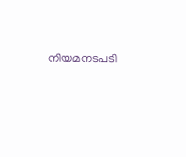നിയമനടപടി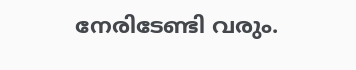നേരിടേണ്ടി വരും.